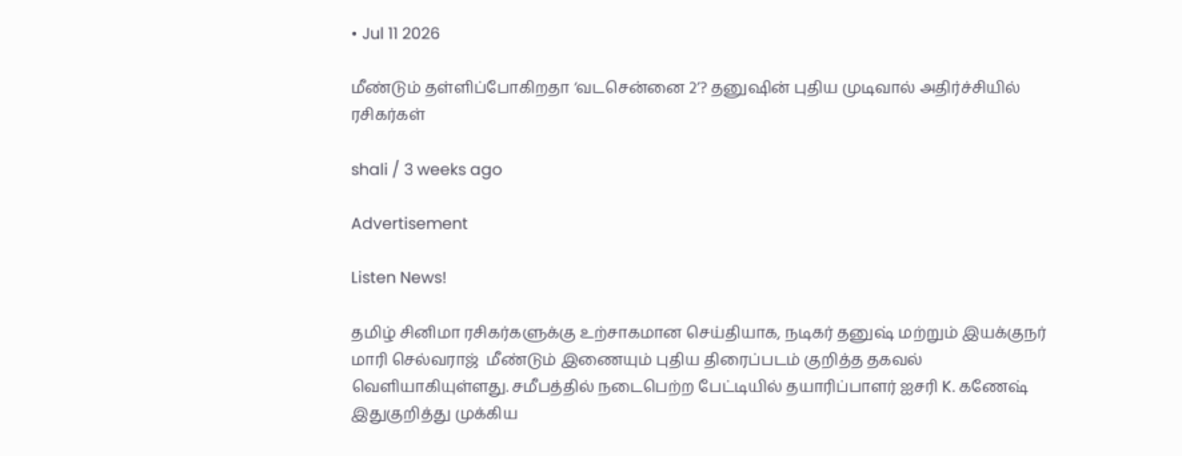• Jul 11 2026

மீண்டும் தள்ளிப்போகிறதா ‘வடசென்னை 2’? தனுஷின் புதிய முடிவால் அதிர்ச்சியில் ரசிகர்கள்

shali / 3 weeks ago

Advertisement

Listen News!

தமிழ் சினிமா ரசிகர்களுக்கு உற்சாகமான செய்தியாக, நடிகர் தனுஷ் மற்றும் இயக்குநர் மாரி செல்வராஜ்  மீண்டும் இணையும் புதிய திரைப்படம் குறித்த தகவல் வெளியாகியுள்ளது. சமீபத்தில் நடைபெற்ற பேட்டியில் தயாரிப்பாளர் ஐசரி K. கணேஷ் இதுகுறித்து முக்கிய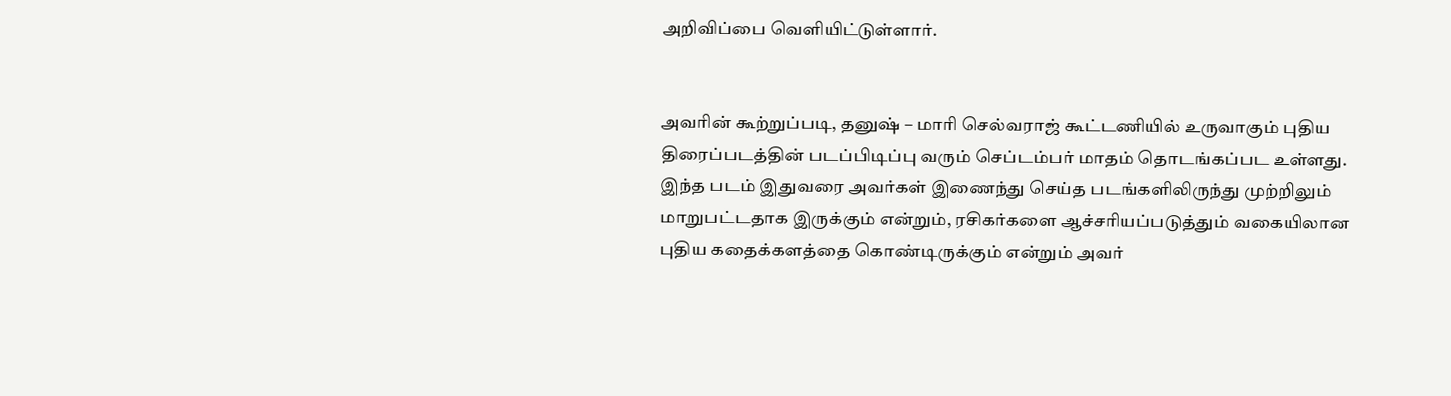அறிவிப்பை வெளியிட்டுள்ளார்.


அவரின் கூற்றுப்படி, தனுஷ் – மாரி செல்வராஜ் கூட்டணியில் உருவாகும் புதிய திரைப்படத்தின் படப்பிடிப்பு வரும் செப்டம்பர் மாதம் தொடங்கப்பட உள்ளது. இந்த படம் இதுவரை அவர்கள் இணைந்து செய்த படங்களிலிருந்து முற்றிலும் மாறுபட்டதாக இருக்கும் என்றும், ரசிகர்களை ஆச்சரியப்படுத்தும் வகையிலான புதிய கதைக்களத்தை கொண்டிருக்கும் என்றும் அவர்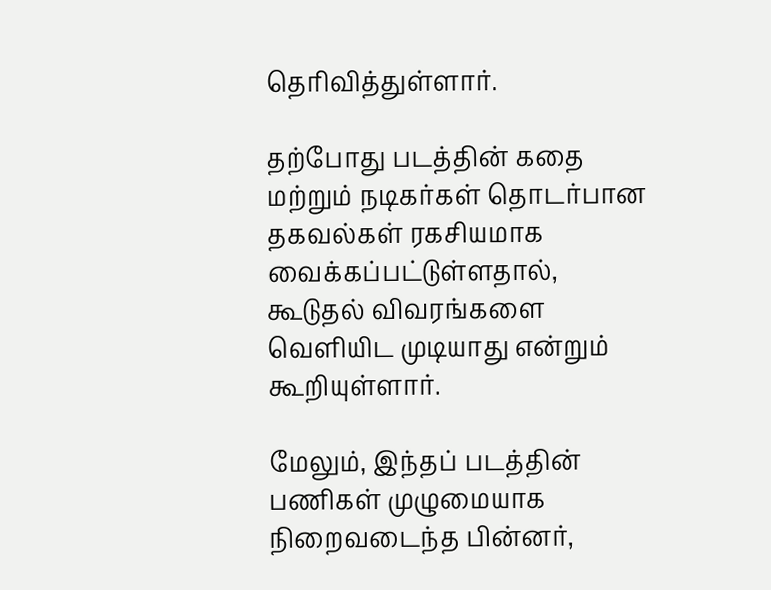தெரிவித்துள்ளார்.

தற்போது படத்தின் கதை மற்றும் நடிகர்கள் தொடர்பான தகவல்கள் ரகசியமாக வைக்கப்பட்டுள்ளதால், கூடுதல் விவரங்களை வெளியிட முடியாது என்றும் கூறியுள்ளார்.

மேலும், இந்தப் படத்தின் பணிகள் முழுமையாக நிறைவடைந்த பின்னர்,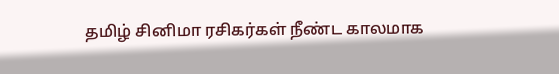தமிழ் சினிமா ரசிகர்கள் நீண்ட காலமாக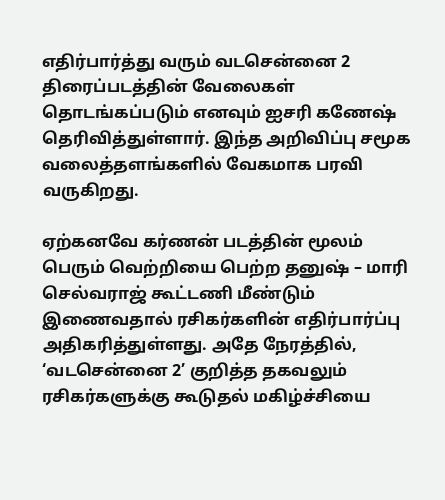எதிர்பார்த்து வரும் வடசென்னை 2 திரைப்படத்தின் வேலைகள் தொடங்கப்படும் எனவும் ஐசரி கணேஷ் தெரிவித்துள்ளார். இந்த அறிவிப்பு சமூக வலைத்தளங்களில் வேகமாக பரவி வருகிறது.

ஏற்கனவே கர்ணன் படத்தின் மூலம் பெரும் வெற்றியை பெற்ற தனுஷ் – மாரி செல்வராஜ் கூட்டணி மீண்டும் இணைவதால் ரசிகர்களின் எதிர்பார்ப்பு அதிகரித்துள்ளது. அதே நேரத்தில், ‘வடசென்னை 2’ குறித்த தகவலும் ரசிகர்களுக்கு கூடுதல் மகிழ்ச்சியை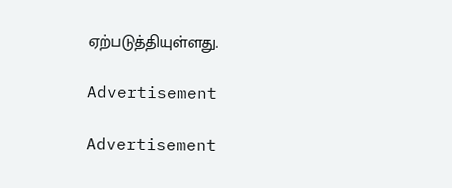ஏற்படுத்தியுள்ளது.

Advertisement

Advertisement